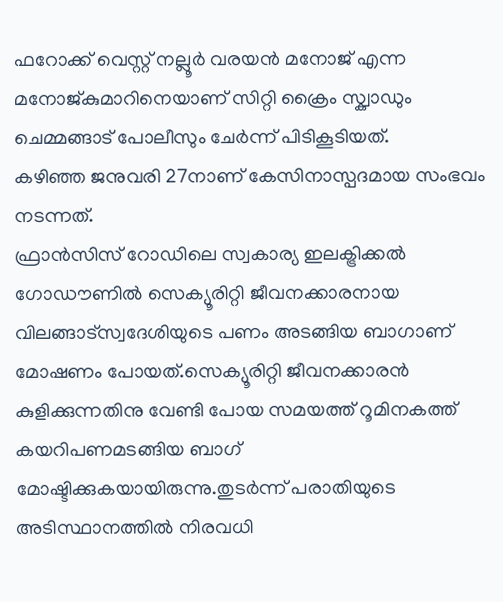ഫറോക്ക് വെസ്റ്റ് നല്ലൂർ വരയൻ മനോജ് എന്ന മനോജ്കുമാറിനെയാണ് സിറ്റി ക്രൈം സ്ക്വാഡും
ചെമ്മങ്ങാട് പോലീസും ചേർന്ന് പിടികൂടിയത്.
കഴിഞ്ഞ ജനുവരി 27നാണ് കേസിനാസ്പദമായ സംഭവം നടന്നത്.
ഫ്രാൻസിസ് റോഡിലെ സ്വകാര്യ ഇലക്ട്രിക്കൽ ഗോഡൗണിൽ സെക്യൂരിറ്റി ജീവനക്കാരനായ
വിലങ്ങാട്സ്വദേശിയുടെ പണം അടങ്ങിയ ബാഗാണ് മോഷണം പോയത്.സെക്യൂരിറ്റി ജീവനക്കാരൻ
കുളിക്കുന്നതിനു വേണ്ടി പോയ സമയത്ത് റൂമിനകത്ത് കയറിപണമടങ്ങിയ ബാഗ് മോഷ്ടിക്കുകയായിരുന്നു.തുടർന്ന് പരാതിയുടെ അടിസ്ഥാനത്തിൽ നിരവധി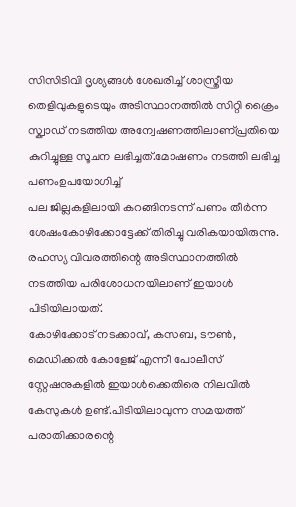സിസിടിവി ദൃശ്യങ്ങൾ ശേഖരിച്ച് ശാസ്ത്രീയ തെളിവുകളുടെയും അടിസ്ഥാനത്തിൽ സിറ്റി ക്രൈം സ്ക്വാഡ് നടത്തിയ അന്വേഷണത്തിലാണ്പ്രതിയെ കുറിച്ചുള്ള സൂചന ലഭിച്ചത്.മോഷണം നടത്തി ലഭിച്ച പണംഉപയോഗിച്ച്
പല ജില്ലകളിലായി കറങ്ങിനടന്ന് പണം തീർന്ന ശേഷംകോഴിക്കോട്ടേക്ക് തിരിച്ചു വരികയായിരുന്നു.
രഹസ്യ വിവരത്തിന്റെ അടിസ്ഥാനത്തിൽ
നടത്തിയ പരിശോധനയിലാണ് ഇയാൾ പിടിയിലായത്.
കോഴിക്കോട് നടക്കാവ്, കസബ, ടൗൺ, മെഡിക്കൽ കോളേജ് എന്നീ പോലീസ് സ്റ്റേഷനുകളിൽ ഇയാൾക്കെതിരെ നിലവിൽ കേസുകൾ ഉണ്ട്.പിടിയിലാവുന്ന സമയത്ത് പരാതിക്കാരന്റെ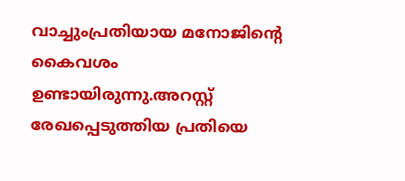വാച്ചുംപ്രതിയായ മനോജിന്റെ കൈവശം ഉണ്ടായിരുന്നു.അറസ്റ്റ് രേഖപ്പെടുത്തിയ പ്രതിയെ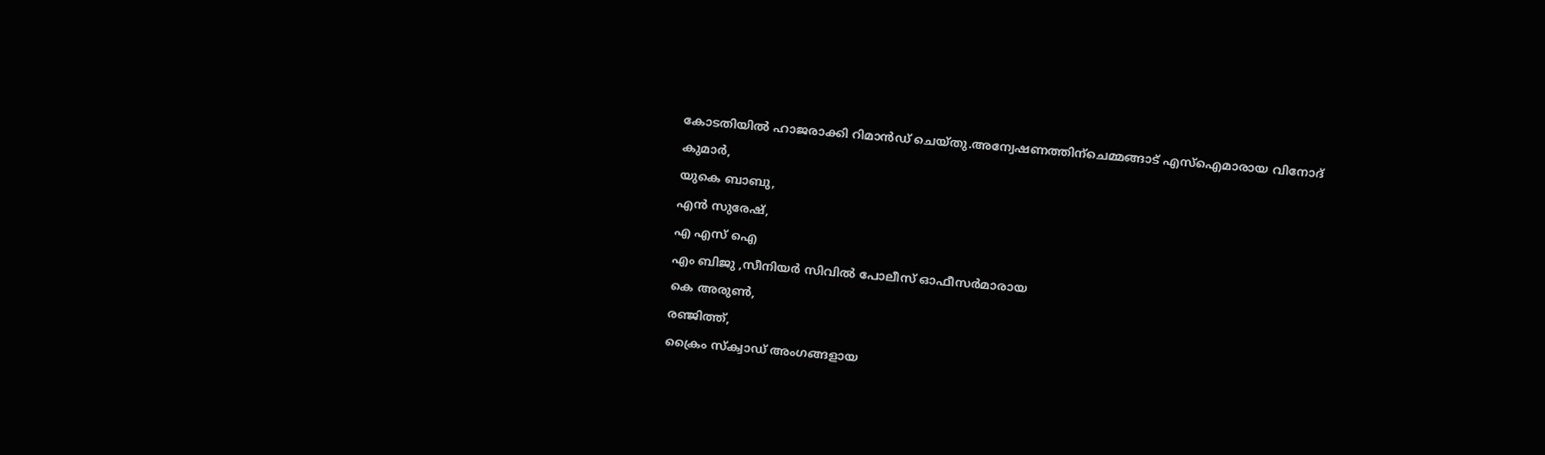കോടതിയിൽ ഹാജരാക്കി റിമാൻഡ് ചെയ്തു.അന്വേഷണത്തിന്ചെമ്മങ്ങാട് എസ്ഐമാരായ വിനോദ് കുമാർ,
യുകെ ബാബു,
എൻ സുരേഷ്,
എ എസ് ഐ
എം ബിജു ,സീനിയർ സിവിൽ പോലീസ് ഓഫീസർമാരായ
കെ അരുൺ,
രഞ്ജിത്ത്,
ക്രൈം സ്ക്വാഡ് അംഗങ്ങളായ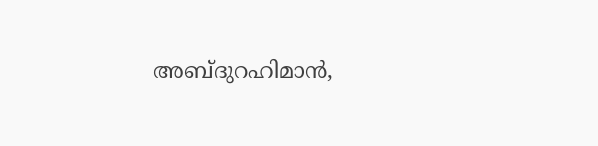അബ്ദുറഹിമാൻ,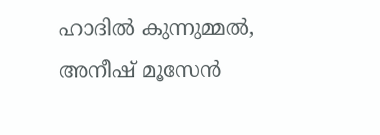ഹാദിൽ കുന്നുമ്മൽ,
അനീഷ് മൂസേൻ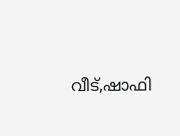വീട്,ഷാഫി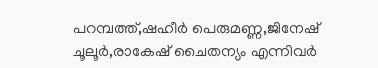പറമ്പത്ത്,ഷഹീർ പെരുമണ്ണ,ജിനേഷ് ചൂലൂർ,രാകേഷ് ചൈതന്യം എന്നിവർ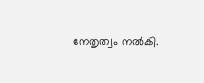നേതൃത്വം നൽകി.